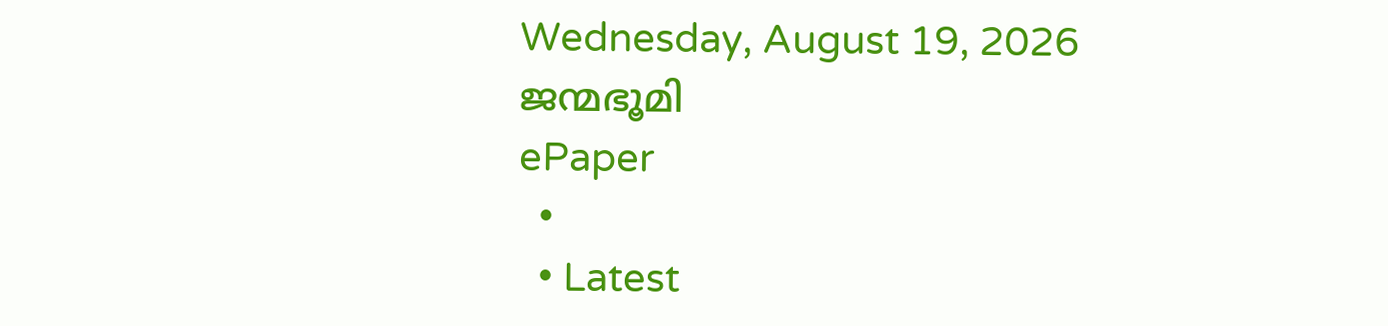Wednesday, August 19, 2026
ജന്മഭൂമി
ePaper
  •
  • Latest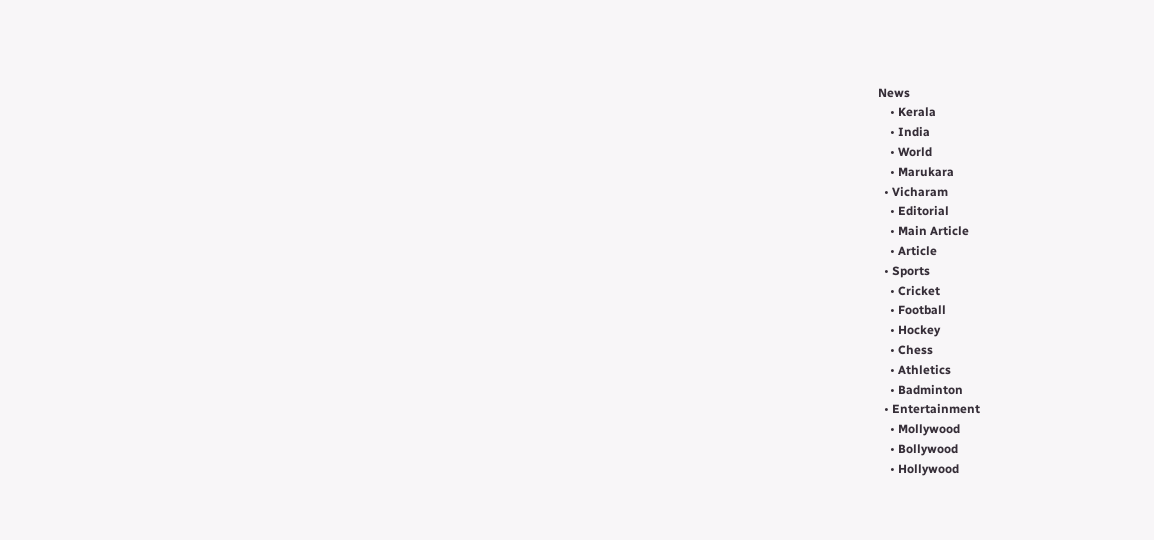News
    • Kerala
    • India
    • World
    • Marukara
  • Vicharam
    • Editorial
    • Main Article
    • Article
  • Sports
    • Cricket
    • Football
    • Hockey
    • Chess
    • Athletics
    • Badminton
  • Entertainment
    • Mollywood
    • Bollywood
    • Hollywood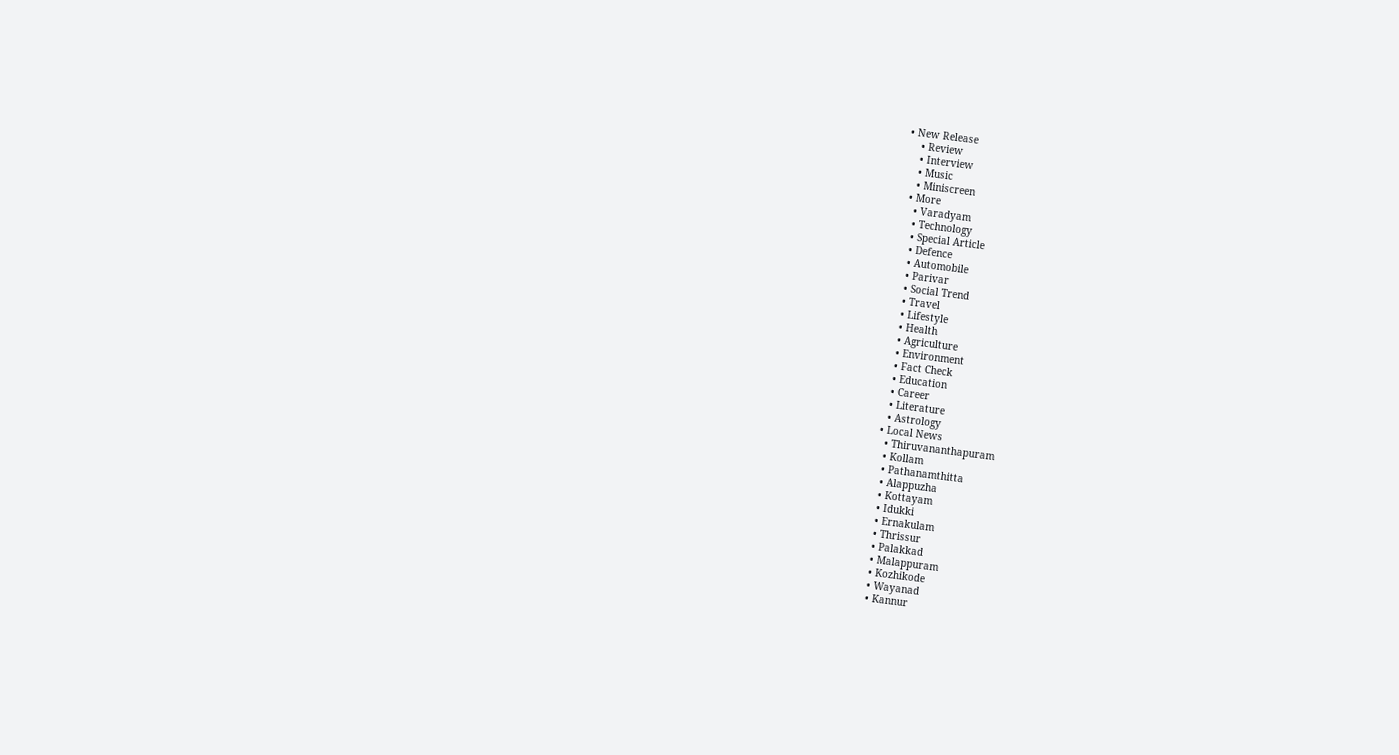• New Release
    • Review
    • Interview
    • Music
    • Miniscreen
  • More
    • Varadyam
    • Technology
    • Special Article
    • Defence
    • Automobile
    • Parivar
    • Social Trend
    • Travel
    • Lifestyle
    • Health
    • Agriculture
    • Environment
    • Fact Check
    • Education
    • Career
    • Literature
    • Astrology
  • Local News
    • Thiruvananthapuram
    • Kollam
    • Pathanamthitta
    • Alappuzha
    • Kottayam
    • Idukki
    • Ernakulam
    • Thrissur
    • Palakkad
    • Malappuram
    • Kozhikode
    • Wayanad
    • Kannur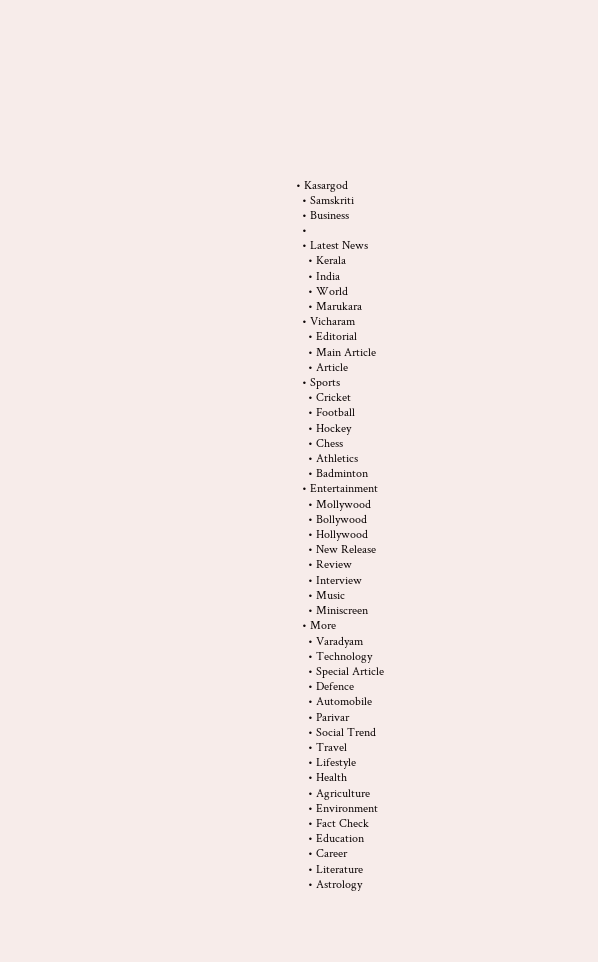• Kasargod
  • Samskriti
  • Business
  •
  • Latest News
    • Kerala
    • India
    • World
    • Marukara
  • Vicharam
    • Editorial
    • Main Article
    • Article
  • Sports
    • Cricket
    • Football
    • Hockey
    • Chess
    • Athletics
    • Badminton
  • Entertainment
    • Mollywood
    • Bollywood
    • Hollywood
    • New Release
    • Review
    • Interview
    • Music
    • Miniscreen
  • More
    • Varadyam
    • Technology
    • Special Article
    • Defence
    • Automobile
    • Parivar
    • Social Trend
    • Travel
    • Lifestyle
    • Health
    • Agriculture
    • Environment
    • Fact Check
    • Education
    • Career
    • Literature
    • Astrology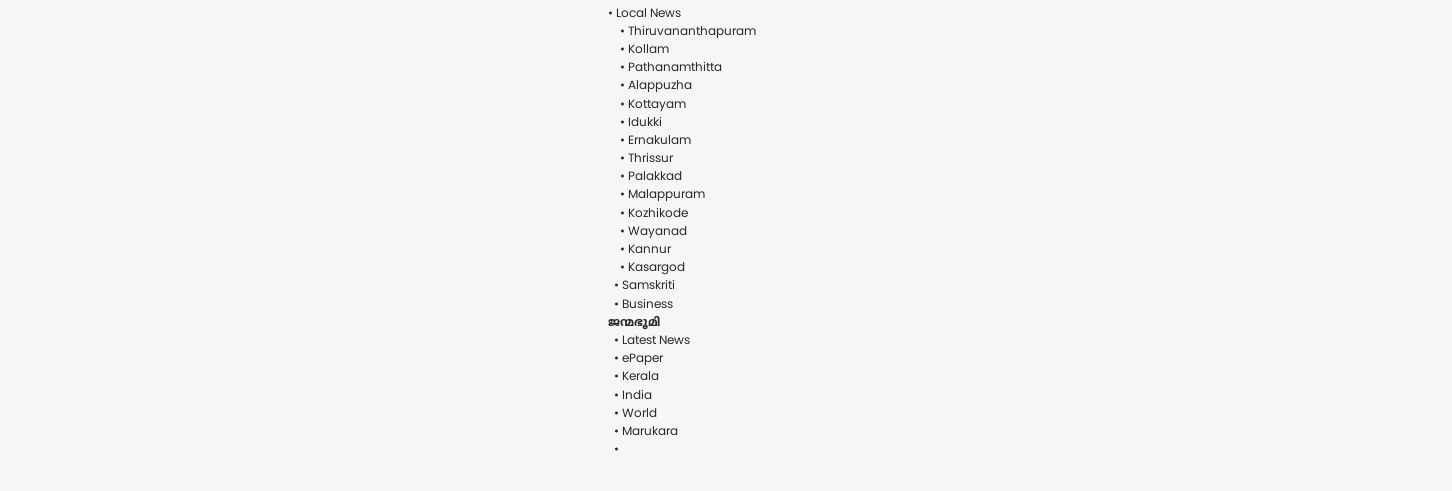• Local News
    • Thiruvananthapuram
    • Kollam
    • Pathanamthitta
    • Alappuzha
    • Kottayam
    • Idukki
    • Ernakulam
    • Thrissur
    • Palakkad
    • Malappuram
    • Kozhikode
    • Wayanad
    • Kannur
    • Kasargod
  • Samskriti
  • Business
ജന്മഭൂമി
  • Latest News
  • ePaper
  • Kerala
  • India
  • World
  • Marukara
  •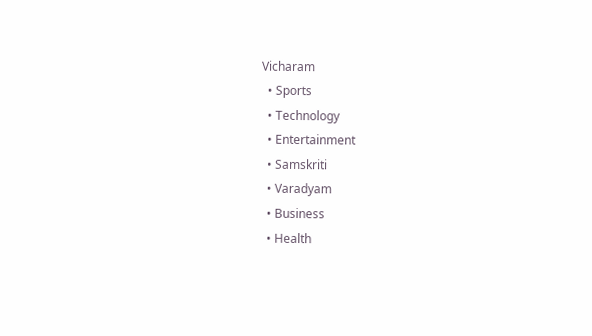Vicharam
  • Sports
  • Technology
  • Entertainment
  • Samskriti
  • Varadyam
  • Business
  • Health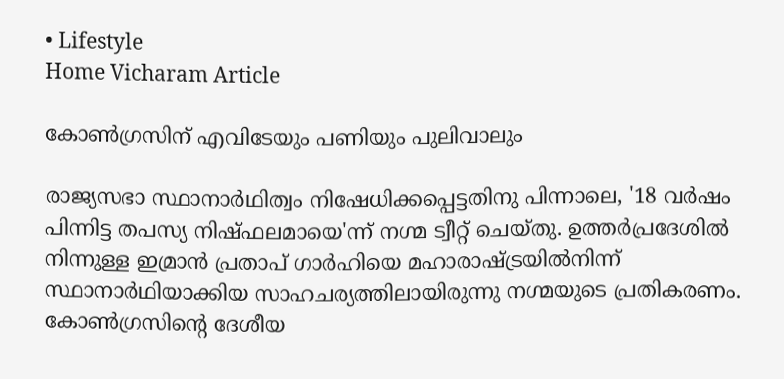• Lifestyle
Home Vicharam Article

കോണ്‍ഗ്രസിന് എവിടേയും പണിയും പുലിവാലും

രാജ്യസഭാ സ്ഥാനാര്‍ഥിത്വം നിഷേധിക്കപ്പെട്ടതിനു പിന്നാലെ, '18 വര്‍ഷം പിന്നിട്ട തപസ്യ നിഷ്ഫലമായെ'ന്ന് നഗ്മ ട്വീറ്റ് ചെയ്തു. ഉത്തര്‍പ്രദേശില്‍ നിന്നുള്ള ഇമ്രാന്‍ പ്രതാപ് ഗാര്‍ഹിയെ മഹാരാഷ്‌ട്രയില്‍നിന്ന് സ്ഥാനാര്‍ഥിയാക്കിയ സാഹചര്യത്തിലായിരുന്നു നഗ്മയുടെ പ്രതികരണം. കോണ്‍ഗ്രസിന്റെ ദേശീയ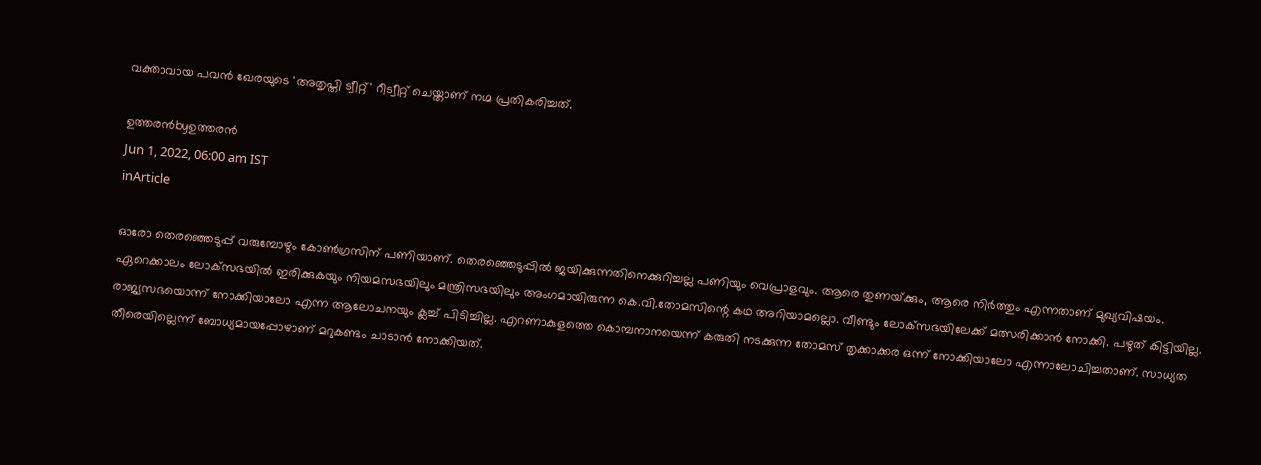വക്താവായ പവന്‍ ഖേരയുടെ 'അതൃപ്തി ട്വീറ്റ്' റീട്വീറ്റ് ചെയ്താണ് നഗ്മ പ്രതികരിച്ചത്.

ഉത്തരന്‍byഉത്തരന്‍
Jun 1, 2022, 06:00 am IST
inArticle

ഓരോ തെരഞ്ഞെടുപ്പ് വരുമ്പോഴും കോണ്‍ഗ്രസിന് പണിയാണ്. തെരഞ്ഞെടുപ്പില്‍ ജയിക്കുന്നതിനെക്കുറിച്ചല്ല പണിയും വെപ്രാളവും. ആരെ തുണയ്‌ക്കും, ആരെ നിര്‍ത്തും എന്നതാണ് മുഖ്യവിഷയം. ഏറെക്കാലം ലോക്‌സഭയില്‍ ഇരിക്കുകയും നിയമസഭയിലും മന്ത്രിസഭയിലും അംഗമായിരുന്ന കെ.വി.തോമസിന്റെ കഥ അറിയാമല്ലൊ. വീണ്ടും ലോക്‌സഭയിലേക്ക് മത്സരിക്കാന്‍ നോക്കി. പഴുത് കിട്ടിയില്ല. രാജ്യസഭയൊന്ന് നോക്കിയാലോ എന്ന ആലോചനയും ക്ലച്ച് പിടിച്ചില്ല. എറണാകുളത്തെ കൊമ്പനാനയെന്ന് കരുതി നടക്കുന്ന തോമസ് തൃക്കാക്കര ഒന്ന് നോക്കിയാലോ എന്നാലോചിച്ചതാണ്. സാധ്യത തീരെയില്ലെന്ന് ബോധ്യമായപ്പോഴാണ് മറുകണ്ടം ചാടാന്‍ നോക്കിയത്.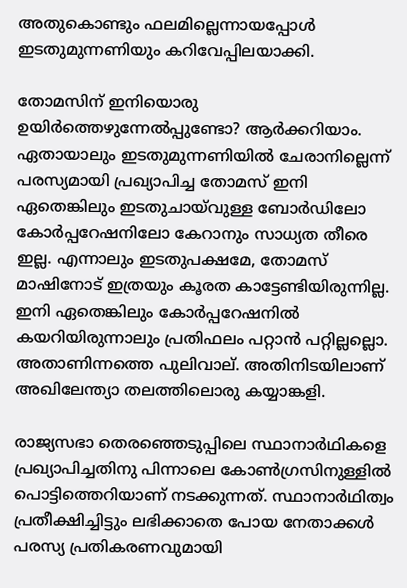അതുകൊണ്ടും ഫലമില്ലെന്നായപ്പോള്‍ ഇടതുമുന്നണിയും കറിവേപ്പിലയാക്കി.

തോമസിന് ഇനിയൊരു ഉയിര്‍ത്തെഴുന്നേല്‍പ്പുണ്ടോ? ആര്‍ക്കറിയാം. ഏതായാലും ഇടതുമുന്നണിയില്‍ ചേരാനില്ലെന്ന് പരസ്യമായി പ്രഖ്യാപിച്ച തോമസ് ഇനി ഏതെങ്കിലും ഇടതുചായ്‌വുള്ള ബോര്‍ഡിലോ കോര്‍പ്പറേഷനിലോ കേറാനും സാധ്യത തീരെ ഇല്ല. എന്നാലും ഇടതുപക്ഷമേ, തോമസ് മാഷിനോട് ഇത്രയും കൂരത കാട്ടേണ്ടിയിരുന്നില്ല. ഇനി ഏതെങ്കിലും കോര്‍പ്പറേഷനില്‍ കയറിയിരുന്നാലും പ്രതിഫലം പറ്റാന്‍ പറ്റില്ലല്ലൊ. അതാണിന്നത്തെ പുലിവാല്. അതിനിടയിലാണ് അഖിലേന്ത്യാ തലത്തിലൊരു കയ്യാങ്കളി.

രാജ്യസഭാ തെരഞ്ഞെടുപ്പിലെ സ്ഥാനാര്‍ഥികളെ പ്രഖ്യാപിച്ചതിനു പിന്നാലെ കോണ്‍ഗ്രസിനുള്ളില്‍ പൊട്ടിത്തെറിയാണ് നടക്കുന്നത്. സ്ഥാനാര്‍ഥിത്വം പ്രതീക്ഷിച്ചിട്ടും ലഭിക്കാതെ പോയ നേതാക്കള്‍ പരസ്യ പ്രതികരണവുമായി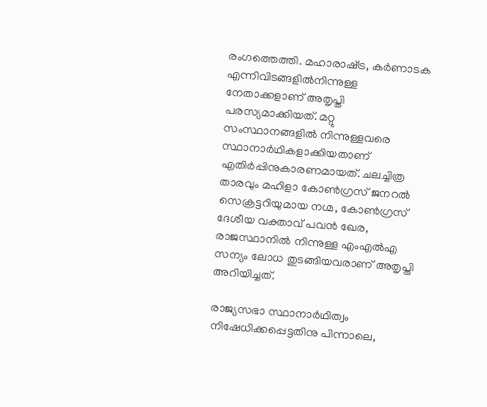രംഗത്തെത്തി. മഹാരാഷ്‌ട്ര, കര്‍ണാടക എന്നിവിടങ്ങളില്‍നിന്നുള്ള നേതാക്കളാണ് അതൃപ്തി പരസ്യമാക്കിയത്. മറ്റു സംസ്ഥാനങ്ങളില്‍ നിന്നുള്ളവരെ സ്ഥാനാര്‍ഥികളാക്കിയതാണ് എതിര്‍പ്പിനുകാരണമായത്. ചലച്ചിത്ര താരവും മഹിളാ കോണ്‍ഗ്രസ് ജനറല്‍ സെക്രട്ടറിയുമായ നഗ്മ, കോണ്‍ഗ്രസ് ദേശീയ വക്താവ് പവന്‍ ഖേര, രാജസ്ഥാനില്‍ നിന്നുള്ള എംഎല്‍എ സന്യം ലോധ തുടങ്ങിയവരാണ് അതൃപ്തി അറിയിച്ചത്.

രാജ്യസഭാ സ്ഥാനാര്‍ഥിത്വം നിഷേധിക്കപ്പെട്ടതിനു പിന്നാലെ,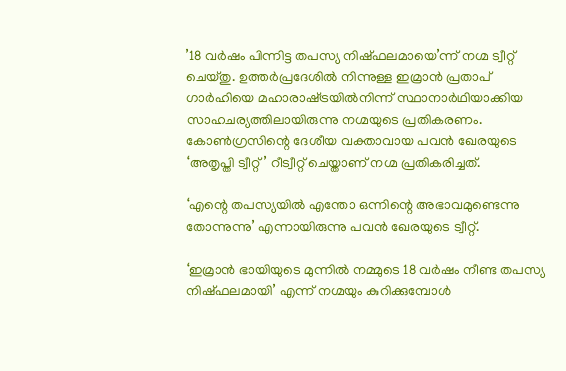’18 വര്‍ഷം പിന്നിട്ട തപസ്യ നിഷ്ഫലമായെ’ന്ന് നഗ്മ ട്വീറ്റ് ചെയ്തു. ഉത്തര്‍പ്രദേശില്‍ നിന്നുള്ള ഇമ്രാന്‍ പ്രതാപ് ഗാര്‍ഹിയെ മഹാരാഷ്‌ട്രയില്‍നിന്ന് സ്ഥാനാര്‍ഥിയാക്കിയ സാഹചര്യത്തിലായിരുന്നു നഗ്മയുടെ പ്രതികരണം. കോണ്‍ഗ്രസിന്റെ ദേശീയ വക്താവായ പവന്‍ ഖേരയുടെ ‘അതൃപ്തി ട്വീറ്റ്’ റീട്വീറ്റ് ചെയ്താണ് നഗ്മ പ്രതികരിച്ചത്.

‘എന്റെ തപസ്യയില്‍ എന്തോ ഒന്നിന്റെ അഭാവമുണ്ടെന്നു തോന്നുന്നു’ എന്നായിരുന്നു പവന്‍ ഖേരയുടെ ട്വീറ്റ്.

‘ഇമ്രാന്‍ ഭായിയുടെ മുന്നില്‍ നമ്മുടെ 18 വര്‍ഷം നീണ്ട തപസ്യ നിഷ്ഫലമായി’ എന്ന് നഗ്മയും കുറിക്കുമ്പോള്‍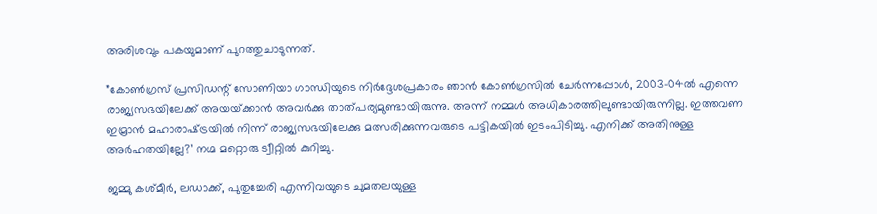അരിശവും പകയുമാണ് പുറത്തുചാടുന്നത്.

”കോണ്‍ഗ്രസ് പ്രസിഡന്റ് സോണിയാ ഗാന്ധിയുടെ നിര്‍ദ്ദേശപ്രകാരം ഞാന്‍ കോണ്‍ഗ്രസില്‍ ചേര്‍ന്നപ്പോള്‍, 2003-04ല്‍ എന്നെ രാജ്യസഭയിലേക്ക് അയയ്‌ക്കാന്‍ അവര്‍ക്കു താത്പര്യമുണ്ടായിരുന്നു. അന്ന് നമ്മള്‍ അധികാരത്തിലുണ്ടായിരുന്നില്ല. ഇത്തവണ ഇമ്രാന്‍ മഹാരാഷ്‌ട്രയില്‍ നിന്ന് രാജ്യസഭയിലേക്കു മത്സരിക്കുന്നവരുടെ പട്ടികയില്‍ ഇടംപിടിച്ചു. എനിക്ക് അതിനുള്ള അര്‍ഹതയില്ലേ?’ നഗ്മ മറ്റൊരു ട്വീറ്റില്‍ കുറിച്ചു.

ജമ്മു കശ്മീര്‍, ലഡാക്ക്, പുതുച്ചേരി എന്നിവയുടെ ചുമതലയുള്ള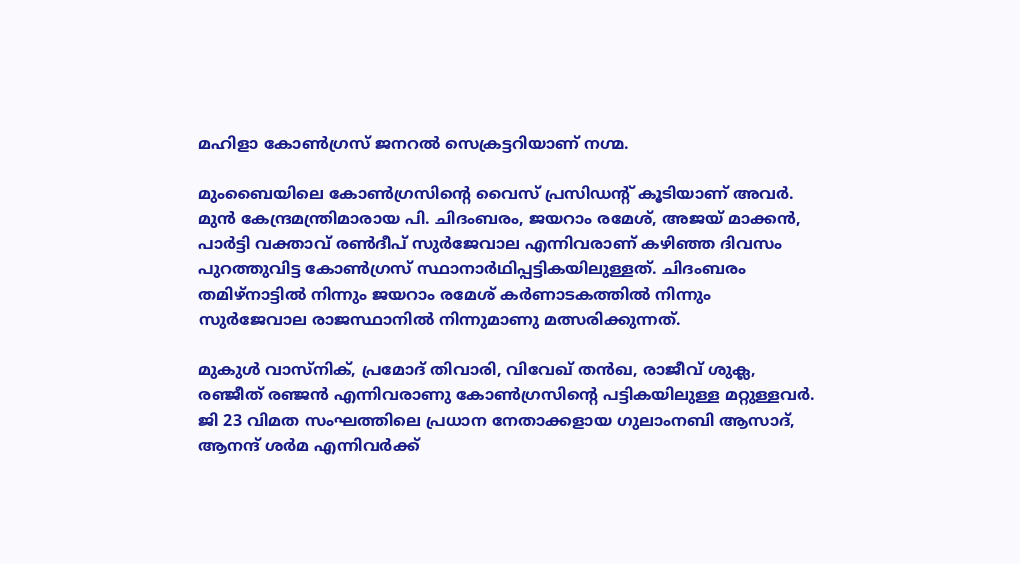മഹിളാ കോണ്‍ഗ്രസ് ജനറല്‍ സെക്രട്ടറിയാണ് നഗ്മ.

മുംബൈയിലെ കോണ്‍ഗ്രസിന്റെ വൈസ് പ്രസിഡന്റ് കൂടിയാണ് അവര്‍. മുന്‍ കേന്ദ്രമന്ത്രിമാരായ പി. ചിദംബരം, ജയറാം രമേശ്, അജയ് മാക്കന്‍, പാര്‍ട്ടി വക്താവ് രണ്‍ദീപ് സുര്‍ജേവാല എന്നിവരാണ് കഴിഞ്ഞ ദിവസം പുറത്തുവിട്ട കോണ്‍ഗ്രസ് സ്ഥാനാര്‍ഥിപ്പട്ടികയിലുള്ളത്. ചിദംബരം തമിഴ്‌നാട്ടില്‍ നിന്നും ജയറാം രമേശ് കര്‍ണാടകത്തില്‍ നിന്നും സുര്‍ജേവാല രാജസ്ഥാനില്‍ നിന്നുമാണു മത്സരിക്കുന്നത്.

മുകുള്‍ വാസ്‌നിക്, പ്രമോദ് തിവാരി, വിവേഖ് തന്‍ഖ, രാജീവ് ശുക്ല, രഞ്ജീത് രഞ്ജന്‍ എന്നിവരാണു കോണ്‍ഗ്രസിന്റെ പട്ടികയിലുള്ള മറ്റുള്ളവര്‍. ജി 23 വിമത സംഘത്തിലെ പ്രധാന നേതാക്കളായ ഗുലാംനബി ആസാദ്, ആനന്ദ് ശര്‍മ എന്നിവര്‍ക്ക്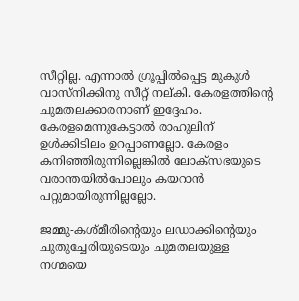സീറ്റില്ല. എന്നാല്‍ ഗ്രൂപ്പില്‍പ്പെട്ട മുകുള്‍ വാസ്‌നിക്കിനു സീറ്റ് നല്കി. കേരളത്തിന്റെ ചുമതലക്കാരനാണ് ഇദ്ദേഹം. കേരളമെന്നുകേട്ടാല്‍ രാഹുലിന് ഉള്‍ക്കിടിലം ഉറപ്പാണല്ലോ. കേരളം കനിഞ്ഞിരുന്നില്ലെങ്കില്‍ ലോക്‌സഭയുടെ വരാന്തയില്‍പോലും കയറാന്‍ പറ്റുമായിരുന്നില്ലല്ലോ.

ജമ്മു-കശ്മീരിന്റെയും ലഡാക്കിന്റെയും ചുതുച്ചേരിയുടെയും ചുമതലയുള്ള നഗ്മയെ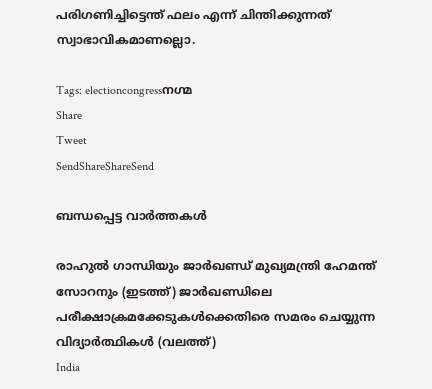പരിഗണിച്ചിട്ടെന്ത് ഫലം എന്ന് ചിന്തിക്കുന്നത് സ്വാഭാവികമാണല്ലൊ.

Tags: electioncongressനഗ്മ
Share
Tweet
SendShareShareSend

ബന്ധപ്പെട്ട വാര്‍ത്തകള്‍

രാഹുല്‍ ഗാന്ധിയും ജാര്‍ഖണ്ഡ് മുഖ്യമന്ത്രി ഹേമന്ത് സോറനും (ഇടത്ത്) ജാര്‍ഖണ്ഡിലെ പരീക്ഷാക്രമക്കേടുകള്‍ക്കെതിരെ സമരം ചെയ്യുന്ന വിദ്യാര്‍ത്ഥികള്‍ (വലത്ത്)
India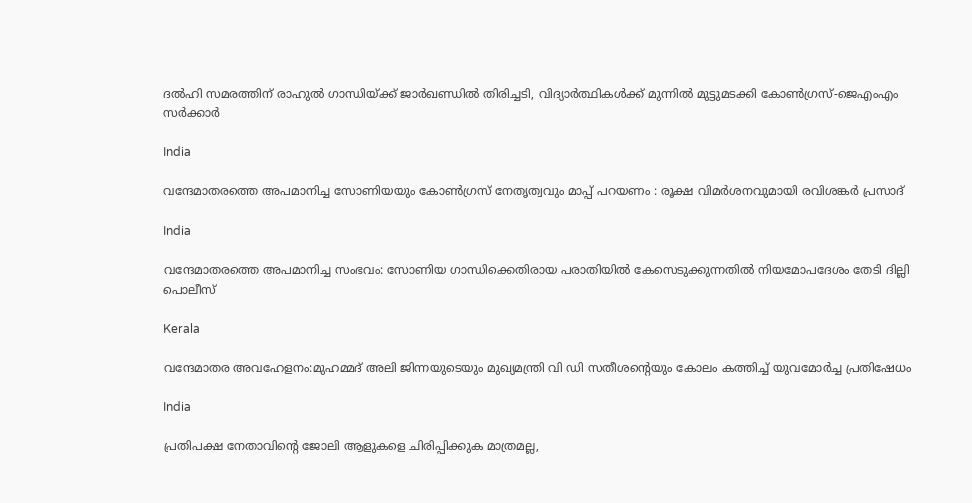ദല്‍ഹി സമരത്തിന് രാഹുല്‍ ഗാന്ധിയ്‌ക്ക് ജാര്‍ഖണ്ഡില്‍ തിരിച്ചടി, വിദ്യാര്‍ത്ഥികള്‍ക്ക് മുന്നില്‍ മുട്ടുമടക്കി കോണ്‍ഗ്രസ്-ജെഎംഎം സര്‍ക്കാര്‍

India

വന്ദേമാതരത്തെ അപമാനിച്ച സോണിയയും കോൺഗ്രസ് നേതൃത്വവും മാപ്പ് പറയണം : രൂക്ഷ വിമർശനവുമായി രവിശങ്കർ പ്രസാദ്

India

വന്ദേമാതരത്തെ അപമാനിച്ച സംഭവം: സോണിയ ഗാന്ധിക്കെതിരായ പരാതിയിൽ കേസെടുക്കുന്നതിൽ നിയമോപദേശം തേടി ദില്ലി പൊലീസ്

Kerala

വന്ദേമാതര അവഹേളനം:മുഹമ്മദ് അലി ജിന്നയുടെയും മുഖ്യമന്ത്രി വി ഡി സതീശന്റെയും കോലം കത്തിച്ച് യുവമോർച്ച പ്രതിഷേധം

India

പ്രതിപക്ഷ നേതാവിന്റെ ജോലി ആളുകളെ ചിരിപ്പിക്കുക മാത്രമല്ല,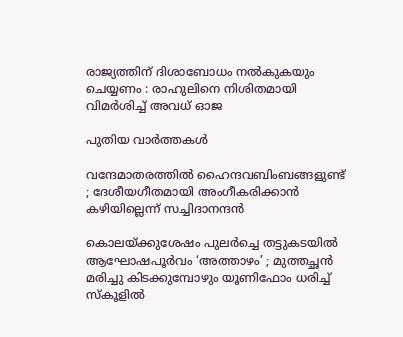രാജ്യത്തിന് ദിശാബോധം നൽകുകയും ചെയ്യണം : രാഹുലിനെ നിശിതമായി വിമർശിച്ച് അവധ് ഓജ

പുതിയ വാര്‍ത്തകള്‍

വന്ദേമാതരത്തില്‍ ഹൈന്ദവബിംബങ്ങളുണ്ട് ; ദേശീയഗീതമായി അംഗീകരിക്കാന്‍ കഴിയില്ലെന്ന് സച്ചിദാനന്ദൻ

കൊലയ്‌ക്കുശേഷം പുലർച്ചെ തട്ടുകടയിൽ ആഘോഷപൂർവം ‘അത്താഴം’ ; മുത്തച്ഛൻ മരിച്ചു കിടക്കുമ്പോഴും യൂണിഫോം ധരിച്ച് സ്കൂളിൽ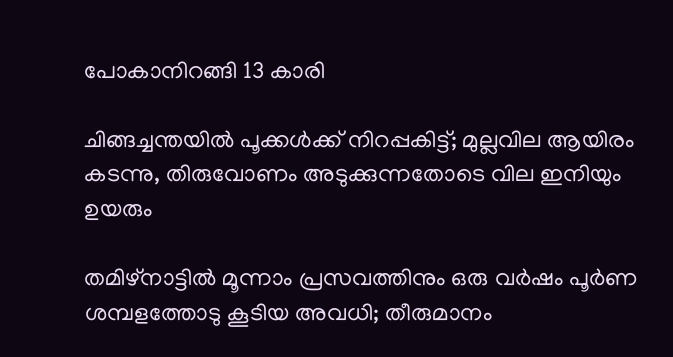പോകാനിറങ്ങി 13 കാരി

ചിങ്ങച്ചന്തയില്‍ പൂക്കള്‍ക്ക് നിറപ്പകിട്ട്; മുല്ലവില ആയിരം കടന്നു, തിരുവോണം അടുക്കുന്നതോടെ വില ഇനിയും ഉയരും

തമിഴ്നാട്ടിൽ മൂന്നാം പ്രസവത്തിനും ഒരു വർഷം പൂർണ ശമ്പളത്തോടു കൂടിയ അവധി; തീരുമാനം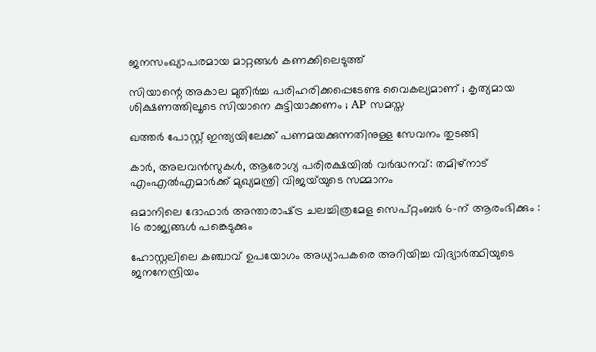ജനസംഖ്യാപരമായ മാറ്റങ്ങൾ കണക്കിലെടുത്ത്

സിയാന്റെ അകാല മുതിര്‍ച്ച പരിഹരിക്കപ്പെടേണ്ട വൈകല്യമാണ് ; കൃത്യമായ ശിക്ഷണത്തിലൂടെ സിയാനെ കുട്ടിയാക്കണം ; AP സമസ്ത

ഖത്തർ പോസ്റ്റ് ഇന്ത്യയിലേക്ക് പണമയക്കുന്നതിനുള്ള സേവനം തുടങ്ങി

കാർ, അലവൻസുകൾ, ആരോഗ്യ പരിരക്ഷയിൽ വർദ്ധനവ്: തമിഴ്‌നാട് എംഎൽഎമാർക്ക് മുഖ്യമന്ത്രി വിജയ്‌യുടെ സമ്മാനം

ഒമാനിലെ ദോഫാർ അന്താരാഷ്‌ട്ര ചലച്ചിത്രമേള സെപ്റ്റംബർ 6-ന് ആരംഭിക്കും : 16 രാജ്യങ്ങൾ പങ്കെടുക്കും

ഹോസ്റ്റലിലെ കഞ്ചാവ് ഉപയോഗം അധ്യാപകരെ അറിയിച്ച വിദ്യാർത്ഥിയുടെ ജനനേന്ദ്രിയം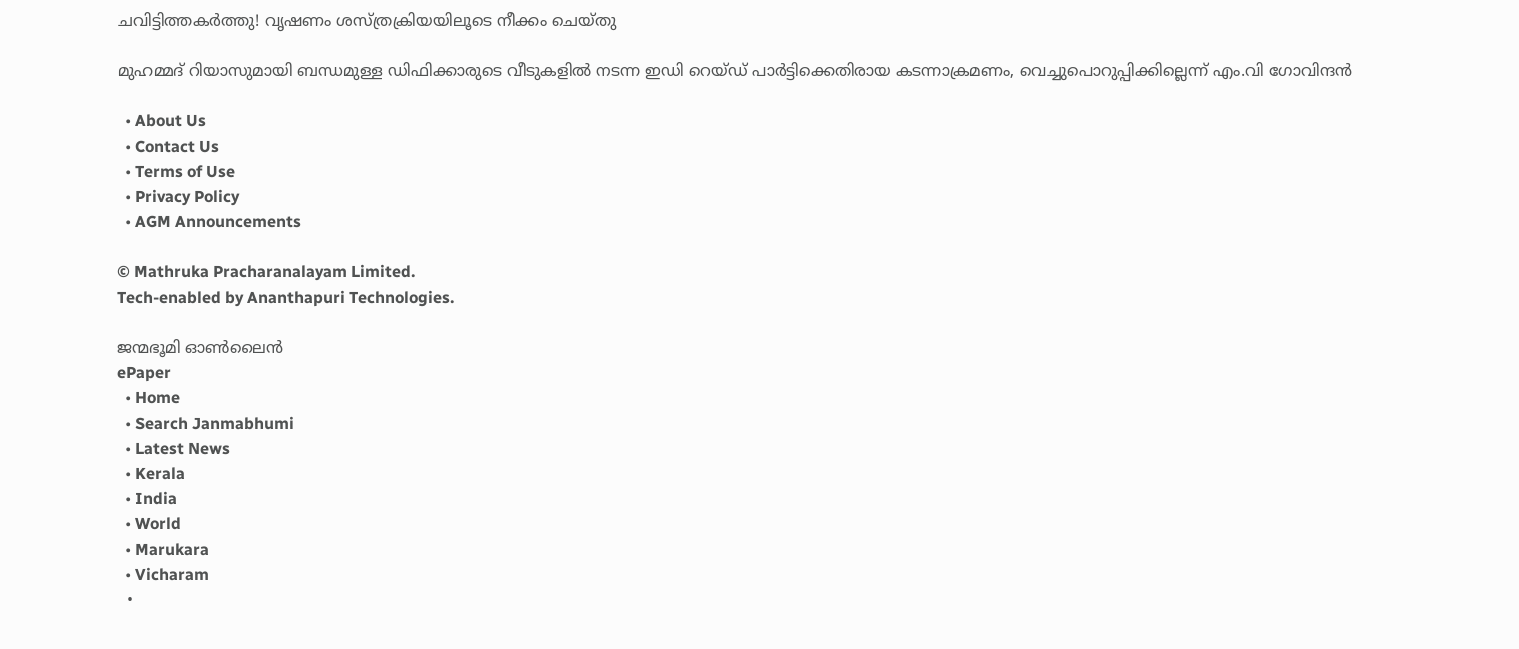ചവിട്ടിത്തകർത്തു! വൃഷണം ശസ്ത്രക്രിയയിലൂടെ നീക്കം ചെയ്തു

മുഹമ്മദ് റിയാസുമായി ബന്ധമുള്ള ഡിഫിക്കാരുടെ വീടുകളിൽ നടന്ന ഇഡി റെയ്ഡ് പാർട്ടിക്കെതിരായ കടന്നാക്രമണം, വെച്ചുപൊറുപ്പിക്കില്ലെന്ന് എം.വി ഗോവിന്ദൻ

  • About Us
  • Contact Us
  • Terms of Use
  • Privacy Policy
  • AGM Announcements

© Mathruka Pracharanalayam Limited.
Tech-enabled by Ananthapuri Technologies.

ജന്മഭൂമി ഓണ്‍ലൈന്‍
ePaper
  • Home
  • Search Janmabhumi
  • Latest News
  • Kerala
  • India
  • World
  • Marukara
  • Vicharam
  •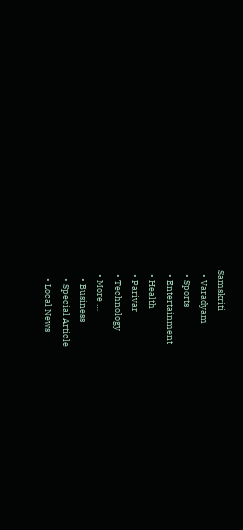Samskriti
  • Varadyam
  • Sports
  • Entertainment
  • Health
  • Parivar
  • Technology
  • More …
    • Business
    • Special Article
    • Local News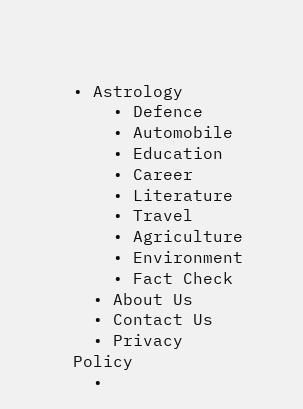• Astrology
    • Defence
    • Automobile
    • Education
    • Career
    • Literature
    • Travel
    • Agriculture
    • Environment
    • Fact Check
  • About Us
  • Contact Us
  • Privacy Policy
  •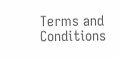Terms and Conditions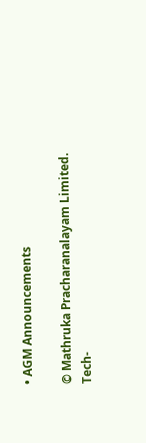• AGM Announcements

© Mathruka Pracharanalayam Limited.
Tech-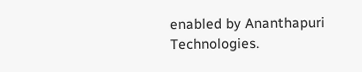enabled by Ananthapuri Technologies.